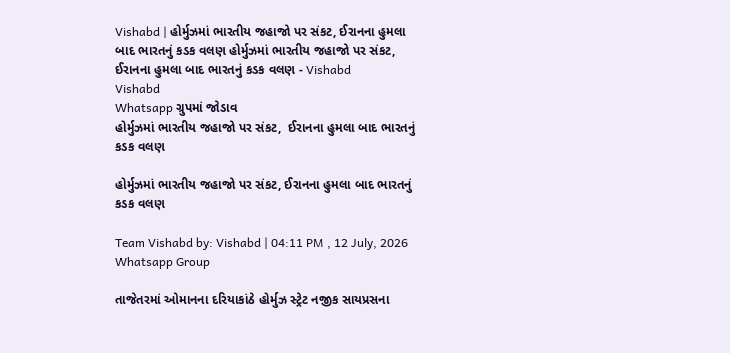Vishabd | હોર્મુઝમાં ભારતીય જહાજો પર સંકટ, ઈરાનના હુમલા બાદ ભારતનું કડક વલણ હોર્મુઝમાં ભારતીય જહાજો પર સંકટ, ઈરાનના હુમલા બાદ ભારતનું કડક વલણ - Vishabd
Vishabd
Whatsapp ગ્રુપમાં જોડાવ
હોર્મુઝમાં ભારતીય જહાજો પર સંકટ,  ઈરાનના હુમલા બાદ ભારતનું કડક વલણ

હોર્મુઝમાં ભારતીય જહાજો પર સંકટ, ઈરાનના હુમલા બાદ ભારતનું કડક વલણ

Team Vishabd by: Vishabd | 04:11 PM , 12 July, 2026
Whatsapp Group

તાજેતરમાં ઓમાનના દરિયાકાંઠે હોર્મુઝ સ્ટ્રેટ નજીક સાયપ્રસના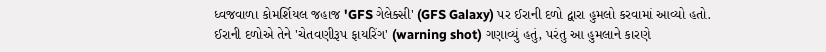ધ્વજવાળા કોમર્શિયલ જહાજ 'GFS ગેલેક્સી' (GFS Galaxy) પર ઈરાની દળો દ્વારા હુમલો કરવામાં આવ્યો હતો. ઈરાની દળોએ તેને 'ચેતવણીરૂપ ફાયરિંગ' (warning shot) ગણાવ્યું હતું, પરંતુ આ હુમલાને કારણે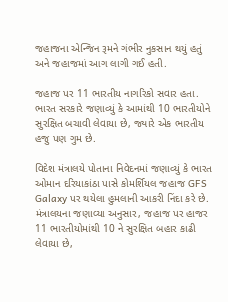જહાજના એન્જિન રૂમને ગંભીર નુકસાન થયું હતું અને જહાજમાં આગ લાગી ગઈ હતી.

જહાજ પર 11 ભારતીય નાગરિકો સવાર હતા. ભારત સરકારે જણાવ્યું કે આમાંથી 10 ભારતીયોને સુરક્ષિત બચાવી લેવાયા છે, જ્યારે એક ભારતીય હજુ પણ ગુમ છે.

વિદેશ મંત્રાલયે પોતાના નિવેદનમાં જણાવ્યું કે ભારત ઓમાન દરિયાકાંઠા પાસે કોમર્શિયલ જહાજ GFS Galaxy પર થયેલા હુમલાની આકરી નિંદા કરે છે. મંત્રાલયના જણાવ્યા અનુસાર, જહાજ પર હાજર 11 ભારતીયોમાંથી 10 ને સુરક્ષિત બહાર કાઢી લેવાયા છે,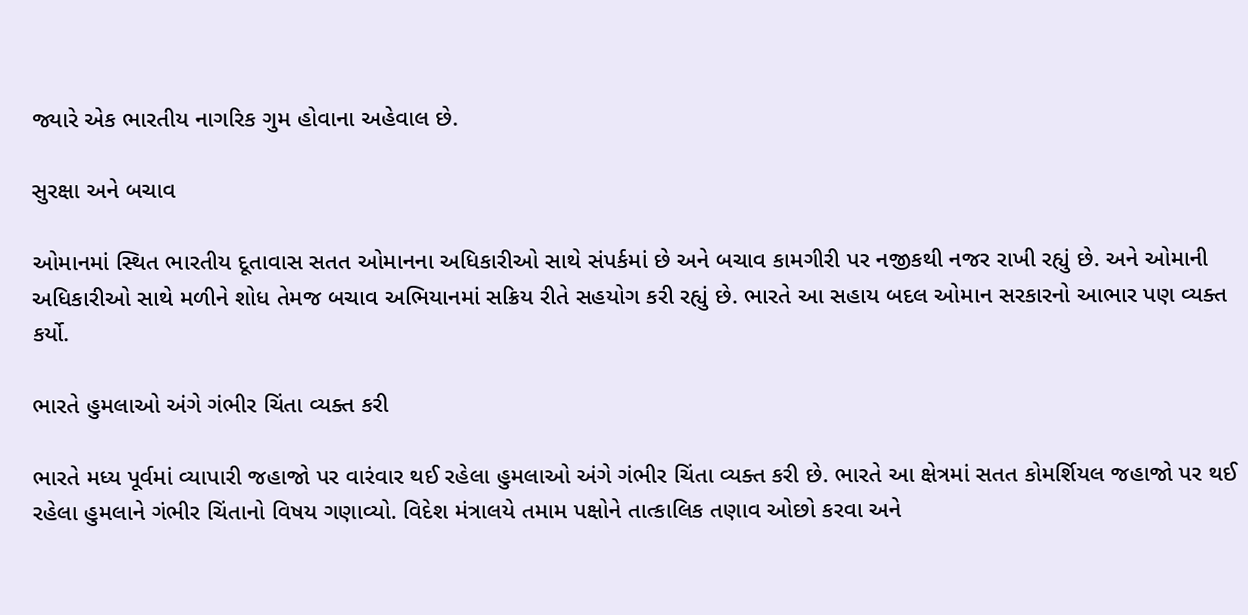જ્યારે એક ભારતીય નાગરિક ગુમ હોવાના અહેવાલ છે.

સુરક્ષા અને બચાવ

ઓમાનમાં સ્થિત ભારતીય દૂતાવાસ સતત ઓમાનના અધિકારીઓ સાથે સંપર્કમાં છે અને બચાવ કામગીરી પર નજીકથી નજર રાખી રહ્યું છે. અને ઓમાની અધિકારીઓ સાથે મળીને શોધ તેમજ બચાવ અભિયાનમાં સક્રિય રીતે સહયોગ કરી રહ્યું છે. ભારતે આ સહાય બદલ ઓમાન સરકારનો આભાર પણ વ્યક્ત કર્યો.

ભારતે હુમલાઓ અંગે ગંભીર ચિંતા વ્યક્ત કરી

ભારતે મધ્ય પૂર્વમાં વ્યાપારી જહાજો પર વારંવાર થઈ રહેલા હુમલાઓ અંગે ગંભીર ચિંતા વ્યક્ત કરી છે. ભારતે આ ક્ષેત્રમાં સતત કોમર્શિયલ જહાજો પર થઈ રહેલા હુમલાને ગંભીર ચિંતાનો વિષય ગણાવ્યો. વિદેશ મંત્રાલયે તમામ પક્ષોને તાત્કાલિક તણાવ ઓછો કરવા અને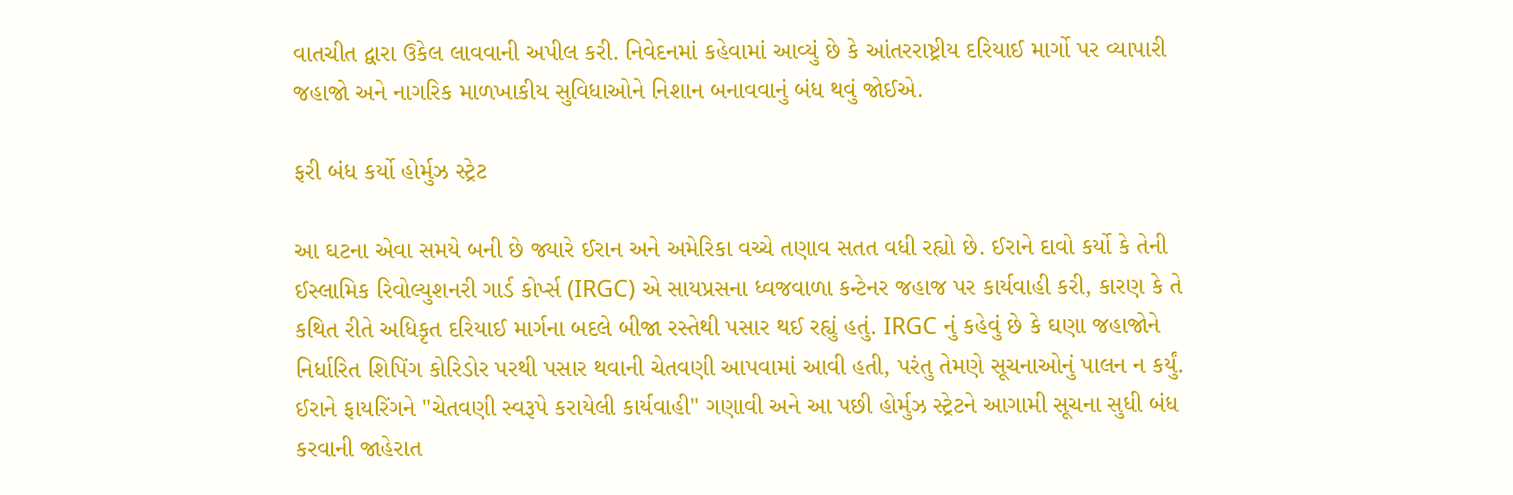વાતચીત દ્વારા ઉકેલ લાવવાની અપીલ કરી. નિવેદનમાં કહેવામાં આવ્યું છે કે આંતરરાષ્ટ્રીય દરિયાઈ માર્ગો પર વ્યાપારી જહાજો અને નાગરિક માળખાકીય સુવિધાઓને નિશાન બનાવવાનું બંધ થવું જોઈએ.

ફરી બંધ કર્યો હોર્મુઝ સ્ટ્રેટ

આ ઘટના એવા સમયે બની છે જ્યારે ઈરાન અને અમેરિકા વચ્ચે તણાવ સતત વધી રહ્યો છે. ઈરાને દાવો કર્યો કે તેની ઈસ્લામિક રિવોલ્યુશનરી ગાર્ડ કોર્પ્સ (IRGC) એ સાયપ્રસના ધ્વજવાળા કન્ટેનર જહાજ પર કાર્યવાહી કરી, કારણ કે તે કથિત રીતે અધિકૃત દરિયાઈ માર્ગના બદલે બીજા રસ્તેથી પસાર થઈ રહ્યું હતું. IRGC નું કહેવું છે કે ઘણા જહાજોને નિર્ધારિત શિપિંગ કોરિડોર પરથી પસાર થવાની ચેતવણી આપવામાં આવી હતી, પરંતુ તેમણે સૂચનાઓનું પાલન ન કર્યું. ઈરાને ફાયરિંગને "ચેતવણી સ્વરૂપે કરાયેલી કાર્યવાહી" ગણાવી અને આ પછી હોર્મુઝ સ્ટ્રેટને આગામી સૂચના સુધી બંધ કરવાની જાહેરાત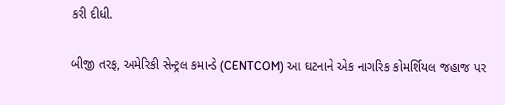કરી દીધી.

બીજી તરફ, અમેરિકી સેન્ટ્રલ કમાન્ડે (CENTCOM) આ ઘટનાને એક નાગરિક કોમર્શિયલ જહાજ પર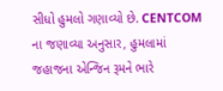સીધો હુમલો ગણાવ્યો છે. CENTCOM ના જણાવ્યા અનુસાર, હુમલામાં જહાજના એન્જિન રૂમને ભારે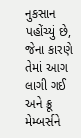નુકસાન પહોંચ્યું છે, જેના કારણે તેમાં આગ લાગી ગઈ અને ક્રૂ મેમ્બર્સને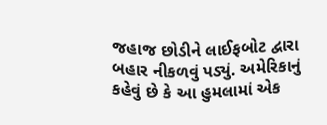જહાજ છોડીને લાઈફબોટ દ્વારા બહાર નીકળવું પડ્યું. અમેરિકાનું કહેવું છે કે આ હુમલામાં એક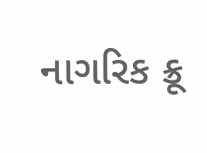નાગરિક ક્રૂ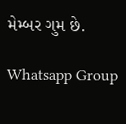મેમ્બર ગુમ છે.

Whatsapp Group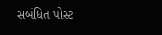સબંધિત પોસ્ટ